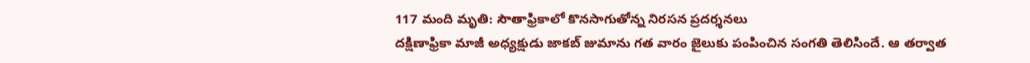117 మంది మృతి: సౌతాఫ్రికాలో కొనసాగుతోన్న నిరసన ప్రదర్శనలు
దక్షిణాఫ్రికా మాజీ అధ్యక్షుడు జాకబ్ జుమాను గత వారం జైలుకు పంపించిన సంగతి తెలిసిందే. ఆ తర్వాత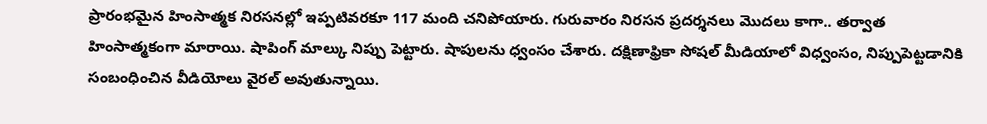ప్రారంభమైన హింసాత్మక నిరసనల్లో ఇప్పటివరకూ 117 మంది చనిపోయారు. గురువారం నిరసన ప్రదర్శనలు మొదలు కాగా.. తర్వాత హింసాత్మకంగా మారాయి. షాపింగ్ మాల్కు నిప్పు పెట్టారు. షాపులను ధ్వంసం చేశారు. దక్షిణాఫ్రికా సోషల్ మీడియాలో విధ్వంసం, నిప్పుపెట్టడానికి సంబంధించిన వీడియోలు వైరల్ అవుతున్నాయి.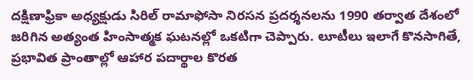దక్షిణాఫ్రికా అధ్యక్షుడు సిరిల్ రామాఫోసా నిరసన ప్రదర్శనలను 1990 తర్వాత దేశంలో జరిగిన అత్యంత హింసాత్మక ఘటనల్లో ఒకటిగా చెప్పారు. లూటీలు ఇలాగే కొనసాగితే, ప్రభావిత ప్రాంతాల్లో ఆహార పదార్థాల కొరత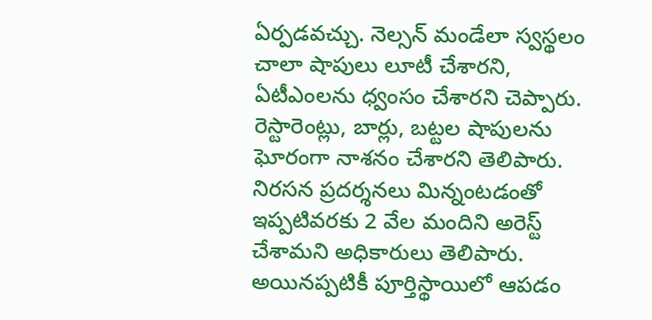ఏర్పడవచ్చు. నెల్సన్ మండేలా స్వస్థలం చాలా షాపులు లూటీ చేశారని, ఏటీఎంలను ధ్వంసం చేశారని చెప్పారు. రెస్టారెంట్లు, బార్లు, బట్టల షాపులను ఘోరంగా నాశనం చేశారని తెలిపారు. నిరసన ప్రదర్శనలు మిన్నంటడంతో ఇప్పటివరకు 2 వేల మందిని అరెస్ట్ చేశామని అధికారులు తెలిపారు. అయినప్పటికీ పూర్తిస్థాయిలో ఆపడం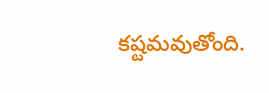కష్టమవుతోంది.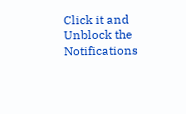Click it and Unblock the Notifications